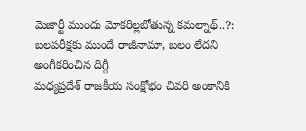మెజార్టీ ముందు మోకరిల్లబోతున్న కమల్నాథ్..?: బలపరీక్షకు ముందే రాజీనామా, బలం లేదని అంగీకరించిన దిగ్గీ
మధ్యప్రదేశ్ రాజకీయ సంక్షోభం చివరి అంకానికి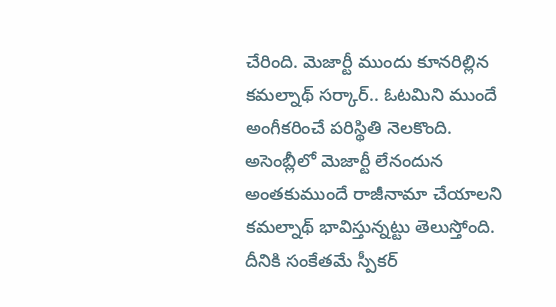చేరింది. మెజార్టీ ముందు కూనరిల్లిన కమల్నాథ్ సర్కార్.. ఓటమిని ముందే అంగీకరించే పరిస్థితి నెలకొంది. అసెంబ్లీలో మెజార్టీ లేనందున అంతకుముందే రాజీనామా చేయాలని కమల్నాథ్ భావిస్తున్నట్టు తెలుస్తోంది. దీనికి సంకేతమే స్పీకర్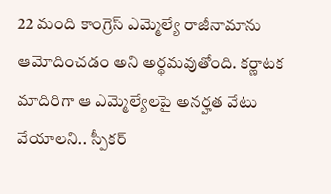22 మంది కాంగ్రెస్ ఎమ్మెల్యే రాజీనామాను ఆమోదించడం అని అర్థమవుతోంది. కర్ణాటక మాదిరిగా ఆ ఎమ్మెల్యేలపై అనర్హత వేటు వేయాలని.. స్పీకర్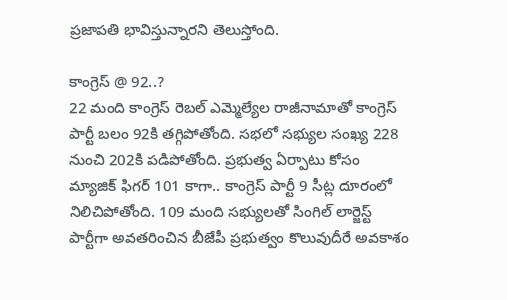ప్రజాపతి భావిస్తున్నారని తెలుస్తోంది.

కాంగ్రెస్ @ 92..?
22 మంది కాంగ్రెస్ రెబల్ ఎమ్మెల్యేల రాజీనామాతో కాంగ్రెస్ పార్టీ బలం 92కి తగ్గిపోతోంది. సభలో సభ్యుల సంఖ్య 228 నుంచి 202కి పడిపోతోంది. ప్రభుత్వ ఏర్పాటు కోసం మ్యాజిక్ ఫిగర్ 101 కాగా.. కాంగ్రెస్ పార్టీ 9 సీట్ల దూరంలో నిలిచిపోతోంది. 109 మంది సభ్యులతో సింగిల్ లార్జెస్ట్ పార్టీగా అవతరించిన బీజేపీ ప్రభుత్వం కొలువుదీరే అవకాశం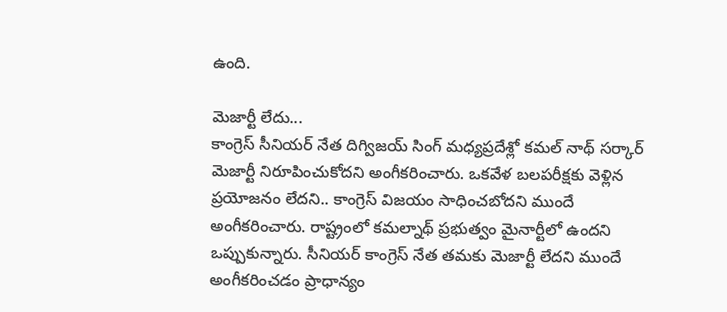ఉంది.

మెజార్టీ లేదు...
కాంగ్రెస్ సీనియర్ నేత దిగ్విజయ్ సింగ్ మధ్యప్రదేశ్లో కమల్ నాథ్ సర్కార్ మెజార్టీ నిరూపించుకోదని అంగీకరించారు. ఒకవేళ బలపరీక్షకు వెళ్లిన ప్రయోజనం లేదని.. కాంగ్రెస్ విజయం సాధించబోదని ముందే అంగీకరించారు. రాష్ట్రంలో కమల్నాథ్ ప్రభుత్వం మైనార్టీలో ఉందని ఒప్పుకున్నారు. సీనియర్ కాంగ్రెస్ నేత తమకు మెజార్టీ లేదని ముందే అంగీకరించడం ప్రాధాన్యం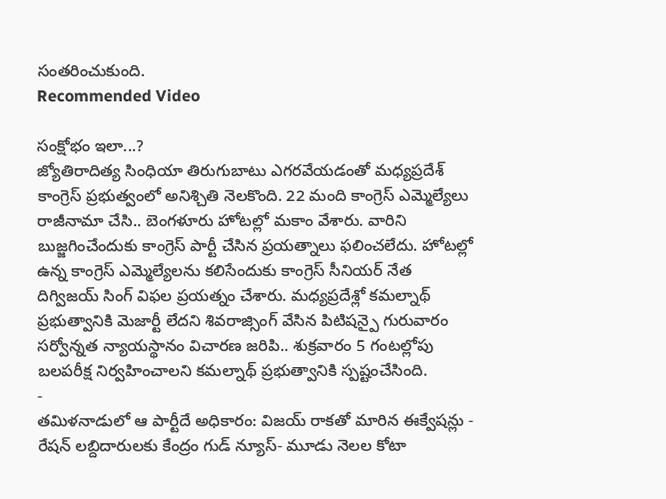సంతరించుకుంది.
Recommended Video

సంక్షోభం ఇలా...?
జ్యోతిరాదిత్య సింధియా తిరుగుబాటు ఎగరవేయడంతో మధ్యప్రదేశ్ కాంగ్రెస్ ప్రభుత్వంలో అనిశ్చితి నెలకొంది. 22 మంది కాంగ్రెస్ ఎమ్మెల్యేలు రాజీనామా చేసి.. బెంగళూరు హోటల్లో మకాం వేశారు. వారిని బుజ్జగించేందుకు కాంగ్రెస్ పార్టీ చేసిన ప్రయత్నాలు ఫలించలేదు. హోటల్లో ఉన్న కాంగ్రెస్ ఎమ్మెల్యేలను కలిసేందుకు కాంగ్రెస్ సీనియర్ నేత దిగ్విజయ్ సింగ్ విఫల ప్రయత్నం చేశారు. మధ్యప్రదేశ్లో కమల్నాథ్ ప్రభుత్వానికి మెజార్టీ లేదని శివరాజ్సింగ్ వేసిన పిటిషన్పై గురువారం సర్వోన్నత న్యాయస్థానం విచారణ జరిపి.. శుక్రవారం 5 గంటల్లోపు బలపరీక్ష నిర్వహించాలని కమల్నాథ్ ప్రభుత్వానికి స్పష్టంచేసింది.
-
తమిళనాడులో ఆ పార్టీదే అధికారం: విజయ్ రాకతో మారిన ఈక్వేషన్లు -
రేషన్ లబ్దిదారులకు కేంద్రం గుడ్ న్యూస్- మూడు నెలల కోటా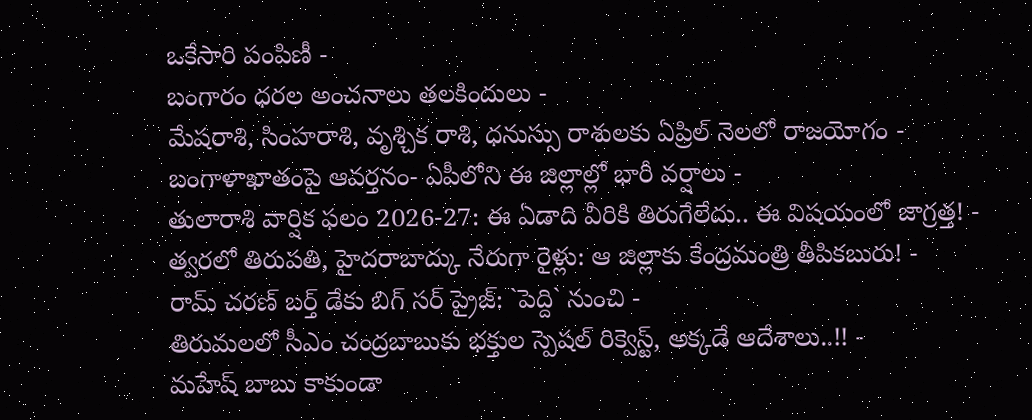ఒకేసారి పంపిణీ -
బంగారం ధరల అంచనాలు తలకిందులు -
మేషరాశి, సింహరాశి, వృశ్చిక రాశి, ధనుస్సు రాశులకు ఏప్రిల్ నెలలో రాజయోగం -
బంగాళాఖాతంపై ఆవర్తనం- ఏపీలోని ఈ జిల్లాల్లో భారీ వర్షాలు -
తులారాశి వార్షిక ఫలం 2026-27: ఈ ఏడాది వీరికి తిరుగేలేదు.. ఈ విషయంలో జాగ్రత్త! -
త్వరలో తిరుపతి, హైదరాబాద్కు నేరుగా రైళ్లు: ఆ జిల్లాకు కేంద్రమంత్రి తీపికబురు! -
రామ్ చరణ్ బర్త్ డేకు బిగ్ సర్ ప్రైజ్: `పెద్ది` నుంచి -
తిరుమలలో సీఎం చంద్రబాబుకు భక్తుల స్పెషల్ రిక్వెస్ట్, అక్కడే ఆదేశాలు..!! -
మహేష్ బాబు కాకుండా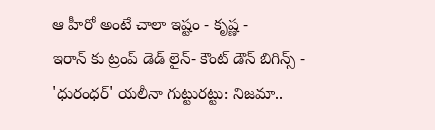ఆ హీరో అంటే చాలా ఇష్టం - కృష్ణ -
ఇరాన్ కు ట్రంప్ డెడ్ లైన్- కౌంట్ డౌన్ బిగిన్స్ -
'ధురంధర్' యలీనా గుట్టురట్టు: నిజమా..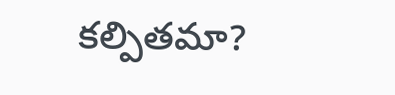కల్పితమా?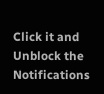Click it and Unblock the Notifications